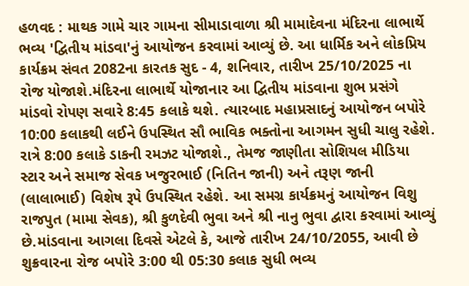હળવદ : માથક ગામે ચાર ગામના સીમાડાવાળા શ્રી મામાદેવના મંદિરના લાભાર્થે ભવ્ય 'દ્વિતીય માંડવા'નું આયોજન કરવામાં આવ્યું છે. આ ધાર્મિક અને લોકપ્રિય કાર્યક્રમ સંવત 2082ના કારતક સુદ - 4, શનિવાર, તારીખ 25/10/2025 ના રોજ યોજાશે.મંદિરના લાભાર્થે યોજાનાર આ દ્વિતીય માંડવાના શુભ પ્રસંગે માંડવો રોપણ સવારે 8:45 કલાકે થશે. ત્યારબાદ મહાપ્રસાદનું આયોજન બપોરે 10:00 કલાકથી લઈને ઉપસ્થિત સૌ ભાવિક ભક્તોના આગમન સુધી ચાલુ રહેશે. રાત્રે 8:00 કલાકે ડાકની રમઝટ યોજાશે., તેમજ જાણીતા સોશિયલ મીડિયા સ્ટાર અને સમાજ સેવક ખજુરભાઈ (નિતિન જાની) અને તરૂણ જાની (લાલાભાઈ) વિશેષ રૂપે ઉપસ્થિત રહેશે. આ સમગ્ર કાર્યક્રમનું આયોજન વિશુ રાજપુત (મામા સેવક), શ્રી કુળદેવી ભુવા અને શ્રી નાનુ ભુવા દ્વારા કરવામાં આવ્યું છે.માંડવાના આગલા દિવસે એટલે કે, આજે તારીખ 24/10/2055, આવી છે શુક્રવારના રોજ બપોરે 3:00 થી 05:30 કલાક સુધી ભવ્ય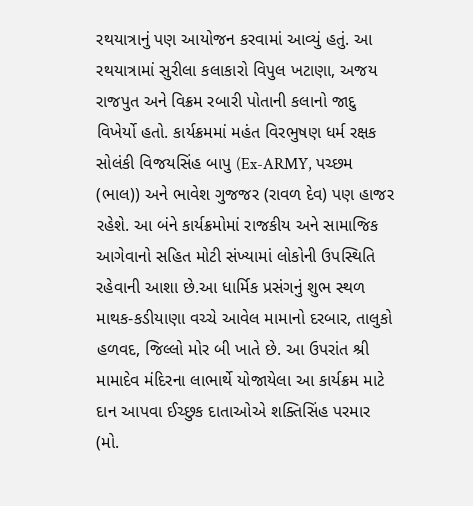રથયાત્રાનું પણ આયોજન કરવામાં આવ્યું હતું. આ રથયાત્રામાં સુરીલા કલાકારો વિપુલ ખટાણા, અજય રાજપુત અને વિક્રમ રબારી પોતાની કલાનો જાદુ વિખેર્યો હતો. કાર્યક્રમમાં મહંત વિરભુષણ ધર્મ રક્ષક સોલંકી વિજયસિંહ બાપુ (Ex-ARMY, પચ્છમ (ભાલ)) અને ભાવેશ ગુજજર (રાવળ દેવ) પણ હાજર રહેશે. આ બંને કાર્યક્રમોમાં રાજકીય અને સામાજિક આગેવાનો સહિત મોટી સંખ્યામાં લોકોની ઉપસ્થિતિ રહેવાની આશા છે.આ ધાર્મિક પ્રસંગનું શુભ સ્થળ માથક-કડીયાણા વચ્ચે આવેલ મામાનો દરબાર, તાલુકો હળવદ, જિલ્લો મોર બી ખાતે છે. આ ઉપરાંત શ્રી મામાદેવ મંદિરના લાભાર્થે યોજાયેલા આ કાર્યક્રમ માટે દાન આપવા ઈચ્છુક દાતાઓએ શક્તિસિંહ પરમાર (મો.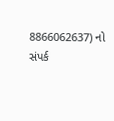8866062637) નો સંપર્ક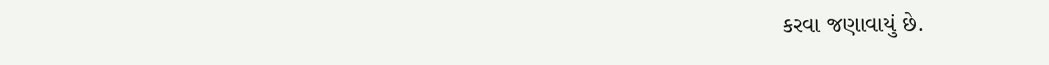કરવા જણાવાયું છે.